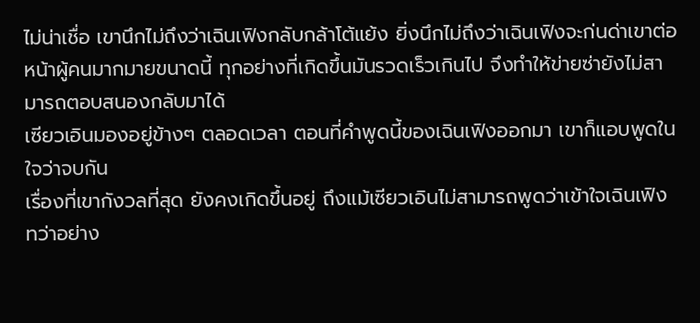ไม่น่าเชื่อ เขานึกไม่ถึงว่าเฉินเฟิงกลับกล้าโต้แย้ง ยิ่งนึกไม่ถึงว่าเฉินเฟิงจะก่นด่าเขาต่อหน้าผู้คนมากมายขนาดนี้ ทุกอย่างที่เกิดขึ้นมันรวดเร็วเกินไป จึงทำให้ข่ายซ่ายังไม่สามารถตอบสนองกลับมาได้
เซียวเอินมองอยู่ข้างๆ ตลอดเวลา ตอนที่คำพูดนี้ของเฉินเฟิงออกมา เขาก็แอบพูดในใจว่าจบกัน
เรื่องที่เขากังวลที่สุด ยังคงเกิดขึ้นอยู่ ถึงแม้เซียวเอินไม่สามารถพูดว่าเข้าใจเฉินเฟิง ทว่าอย่าง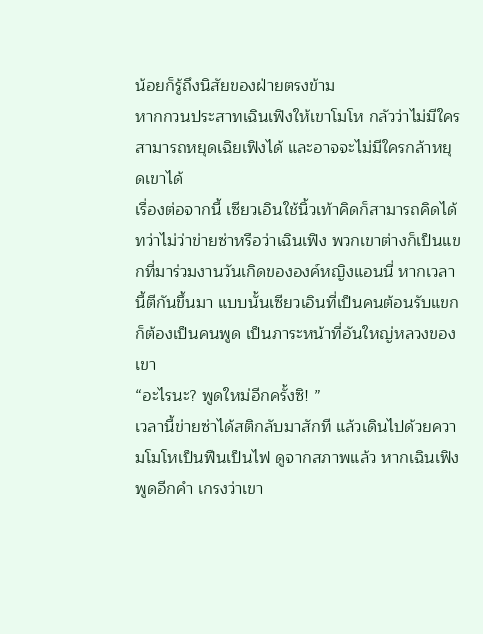น้อยก็รู้ถึงนิสัยของฝ่ายตรงข้าม
หากกวนประสาทเฉินเฟิงให้เขาโมโห กลัวว่าไม่มีใครสามารถหยุดเฉิยเฟิงได้ และอาจจะไม่มีใครกล้าหยุดเขาได้
เรื่องต่อจากนี้ เซียวเอินใช้นิ้วเท้าคิดก็สามารถคิดได้ ทว่าไม่ว่าข่ายซ่าหรือว่าเฉินเฟิง พวกเขาต่างก็เป็นแขกที่มาร่วมงานวันเกิดขององค์หญิงแอนนี่ หากเวลานี้ตีกันขึ้นมา แบบนั้นเซียวเอินที่เป็นคนต้อนรับแขกก็ต้องเป็นคนพูด เป็นภาระหน้าที่อันใหญ่หลวงของเขา
“อะไรนะ? พูดใหม่อีกครั้งซิ! ”
เวลานี้ข่ายซ่าได้สติกลับมาสักที แล้วเดินไปด้วยความโมโหเป็นฟืนเป็นไฟ ดูจากสภาพแล้ว หากเฉินเฟิงพูดอีกคำ เกรงว่าเขา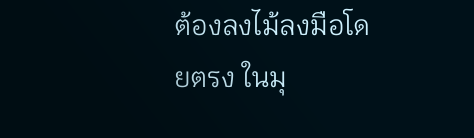ต้องลงไม้ลงมือโดยตรง ในมุ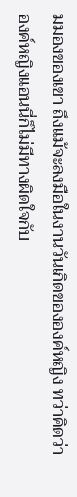มมองของเขา ถึงแม้จะลงมือในงานวันเกิดขององค์หญิง ทว่าคิดว่าองค์หญิงแอนนี่ก็ไม่มีทางผิดใจกับ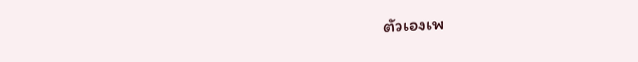ตัวเองเพ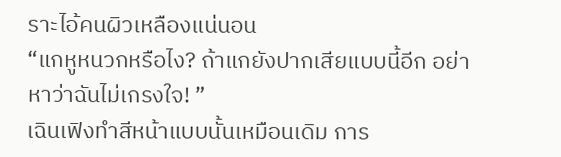ราะไอ้คนผิวเหลืองแน่นอน
“แกหูหนวกหรือไง? ถ้าแกยังปากเสียแบบนี้อีก อย่าหาว่าฉันไม่เกรงใจ! ”
เฉินเฟิงทำสีหน้าแบบนั้นเหมือนเดิม การ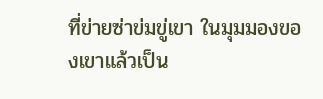ที่ข่ายซ่าข่มขู่เขา ในมุมมองของเขาแล้วเป็น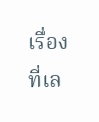เรื่องที่เล